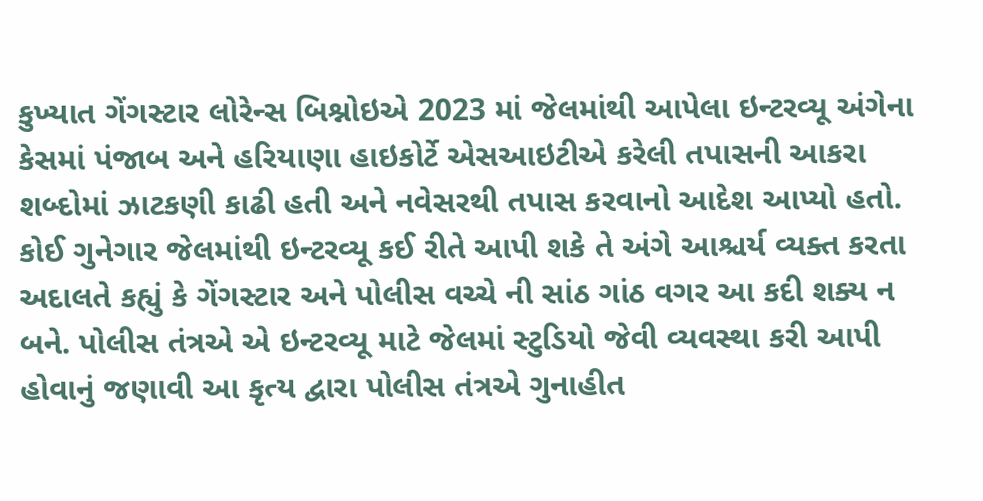કુખ્યાત ગેંગસ્ટાર લોરેન્સ બિશ્નોઇએ 2023 માં જેલમાંથી આપેલા ઇન્ટરવ્યૂ અંગેના કેસમાં પંજાબ અને હરિયાણા હાઇકોર્ટે એસઆઇટીએ કરેલી તપાસની આકરા શબ્દોમાં ઝાટકણી કાઢી હતી અને નવેસરથી તપાસ કરવાનો આદેશ આપ્યો હતો.
કોઈ ગુનેગાર જેલમાંથી ઇન્ટરવ્યૂ કઈ રીતે આપી શકે તે અંગે આશ્ચર્ય વ્યક્ત કરતા અદાલતે કહ્યું કે ગેંગસ્ટાર અને પોલીસ વચ્ચે ની સાંઠ ગાંઠ વગર આ કદી શક્ય ન બને. પોલીસ તંત્રએ એ ઇન્ટરવ્યૂ માટે જેલમાં સ્ટુડિયો જેવી વ્યવસ્થા કરી આપી હોવાનું જણાવી આ કૃત્ય દ્વારા પોલીસ તંત્રએ ગુનાહીત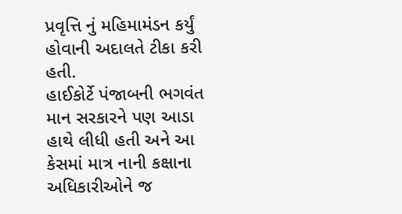પ્રવૃત્તિ નું મહિમામંડન કર્યું હોવાની અદાલતે ટીકા કરી હતી.
હાઈકોર્ટે પંજાબની ભગવંત માન સરકારને પણ આડા હાથે લીધી હતી અને આ કેસમાં માત્ર નાની કક્ષાના અધિકારીઓને જ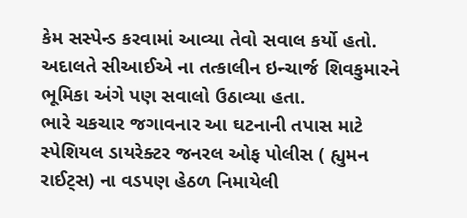કેમ સસ્પેન્ડ કરવામાં આવ્યા તેવો સવાલ કર્યો હતો. અદાલતે સીઆઈએ ના તત્કાલીન ઇન્ચાર્જ શિવકુમારને ભૂમિકા અંગે પણ સવાલો ઉઠાવ્યા હતા.
ભારે ચકચાર જગાવનાર આ ઘટનાની તપાસ માટે સ્પેશિયલ ડાયરેક્ટર જનરલ ઓફ પોલીસ ( હ્યુમન રાઈટ્સ) ના વડપણ હેઠળ નિમાયેલી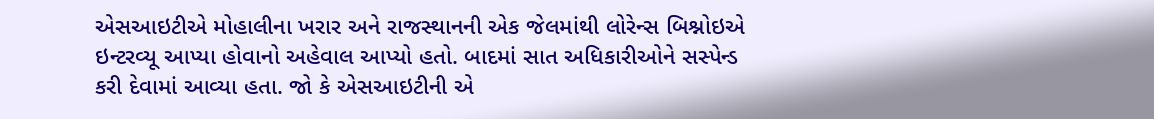એસઆઇટીએ મોહાલીના ખરાર અને રાજસ્થાનની એક જેલમાંથી લોરેન્સ બિશ્નોઇએ ઇન્ટરવ્યૂ આપ્યા હોવાનો અહેવાલ આપ્યો હતો. બાદમાં સાત અધિકારીઓને સસ્પેન્ડ કરી દેવામાં આવ્યા હતા. જો કે એસઆઇટીની એ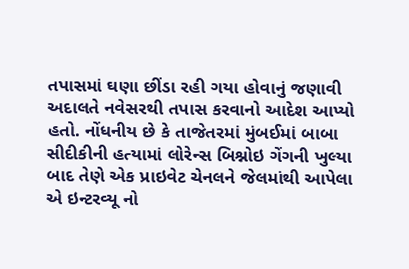તપાસમાં ઘણા છીંડા રહી ગયા હોવાનું જણાવી અદાલતે નવેસરથી તપાસ કરવાનો આદેશ આપ્યો હતો. નોંધનીય છે કે તાજેતરમાં મુંબઈમાં બાબા સીદીકીની હત્યામાં લોરેન્સ બિશ્નોઇ ગેંગની ખુલ્યા બાદ તેણે એક પ્રાઇવેટ ચેનલને જેલમાંથી આપેલા એ ઇન્ટરવ્યૂ નો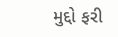મુદ્દો ફરી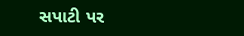સપાટી પર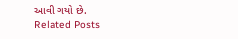આવી ગયો છે.
Related Posts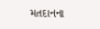મતદાનના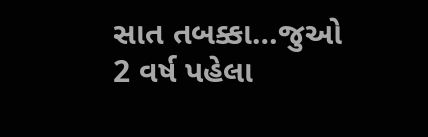સાત તબક્કા…જુઓ
2 વર્ષ પહેલા